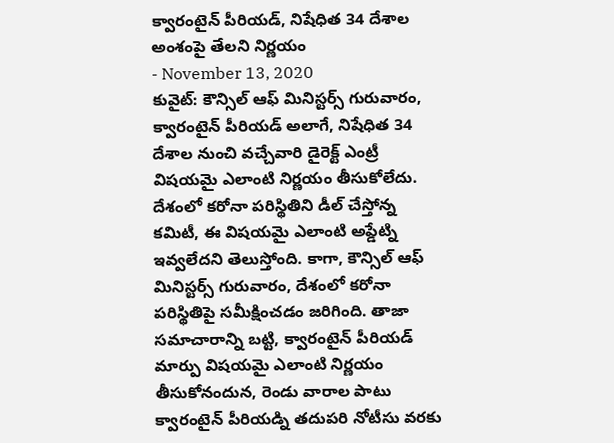క్వారంటైన్ పీరియడ్, నిషేధిత 34 దేశాల అంశంపై తేలని నిర్ణయం
- November 13, 2020
కువైట్: కౌన్సిల్ ఆఫ్ మినిస్టర్స్ గురువారం, క్వారంటైన్ పీరియడ్ అలాగే, నిషేధిత 34 దేశాల నుంచి వచ్చేవారి డైరెక్ట్ ఎంట్రీ విషయమై ఎలాంటి నిర్ణయం తీసుకోలేదు. దేశంలో కరోనా పరిస్థితిని డీల్ చేస్తోన్న కమిటీ, ఈ విషయమై ఎలాంటి అప్డేట్ని ఇవ్వలేదని తెలుస్తోంది. కాగా, కౌన్సిల్ ఆఫ్ మినిస్టర్స్ గురువారం, దేశంలో కరోనా పరిస్థితిపై సమీక్షించడం జరిగింది. తాజా సమాచారాన్ని బట్టి, క్వారంటైన్ పీరియడ్ మార్పు విషయమై ఎలాంటి నిర్ణయం తీసుకోనందున, రెండు వారాల పాటు క్వారంటైన్ పీరియడ్ని తదుపరి నోటీసు వరకు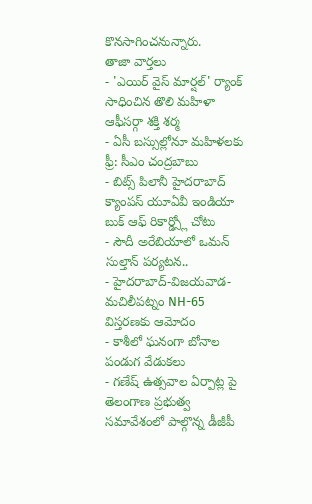కొనసాగించనున్నారు.
తాజా వార్తలు
- 'ఎయిర్ వైస్ మార్షల్' ర్యాంక్ సాధించిన తొలి మహిళా ఆఫీసర్గా శక్తి శర్మ
- ఏసీ బస్సుల్లోనూ మహిళలకు ఫ్రీ: సీఎం చంద్రబాబు
- బిట్స్ పిలానీ హైదరాబాద్ క్యాంపస్ యూఏవీ ఇండియా బుక్ ఆఫ్ రికార్డ్స్లో చోటు
- సౌదీ అరేబియాలో ఒమన్ సుల్తాన్ పర్యటన..
- హైదరాబాద్-విజయవాడ-మచిలీపట్నం NH-65 విస్తరణకు ఆమోదం
- కాశీలో ఘనంగా బోనాల పండుగ వేడుకలు
- గణేష్ ఉత్సవాల ఏర్పాట్ల పై తెలంగాణ ప్రభుత్వ సమావేశంలో పాల్గొన్న డీజీపీ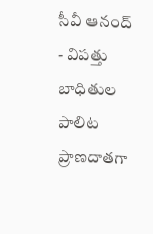సీవీ ఆనంద్
- విపత్తు బాధితుల పాలిట ప్రాణదాతగా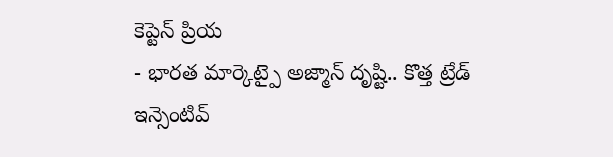కెప్టెన్ ప్రియ
- భారత మార్కెట్పై అజ్మాన్ దృష్టి.. కొత్త ట్రేడ్ ఇన్సెంటివ్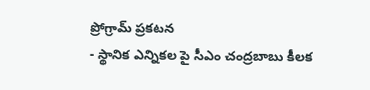ప్రోగ్రామ్ ప్రకటన
- స్థానిక ఎన్నికల పై సీఎం చంద్రబాబు కీలక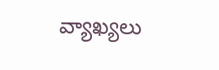వ్యాఖ్యలు